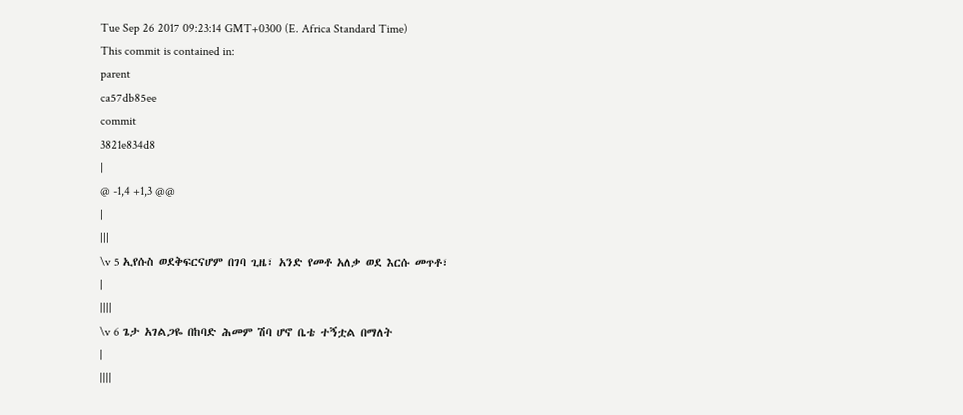Tue Sep 26 2017 09:23:14 GMT+0300 (E. Africa Standard Time)
This commit is contained in:
parent
ca57db85ee
commit
3821e834d8
|
@ -1,4 +1,3 @@
|
|||
\v 5 ኢየሱስ ወደቅፍርናሆም በገባ ጊዜ፣ አንድ የመቶ አለቃ ወደ እርሱ መጥቶ፣
|
||||
\v 6 ጌታ አገልጋዬ በከባድ ሕመም ሽባ ሆኖ ቤቴ ተኝቷል በማለት
|
||||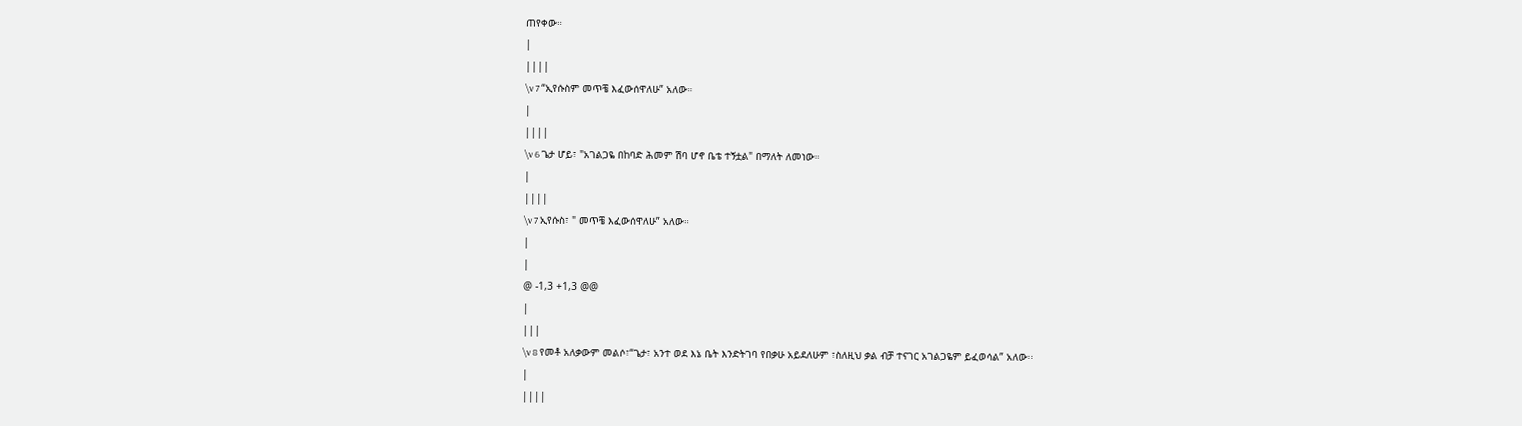ጠየቀው።
|
||||
\v 7 “ኢየሱስም መጥቼ እፈውሰዋለሁ” አለው።
|
||||
\v 6 ጌታ ሆይ፣ "አገልጋዬ በከባድ ሕመም ሽባ ሆኖ ቤቴ ተኝቷል" በማለት ለመነው።
|
||||
\v 7 ኢየሱስ፣ " መጥቼ እፈውሰዋለሁ” አለው።
|
|
@ -1,3 +1,3 @@
|
|||
\v 8 የመቶ አለቃውም መልሶ፣“ጌታ፣ አንተ ወደ እኔ ቤት እንድትገባ የበቃሁ አይደለሁም ፣ስለዚህ ቃል ብቻ ተናገር አገልጋዬም ይፈወሳል” አለው፡፡
|
||||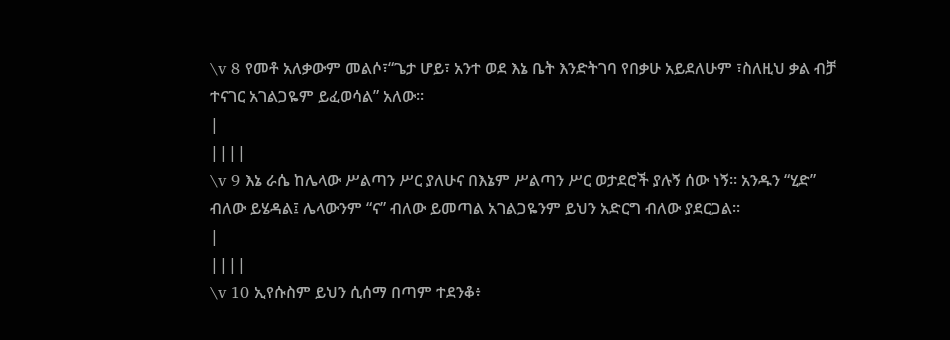\v 8 የመቶ አለቃውም መልሶ፣“ጌታ ሆይ፣ አንተ ወደ እኔ ቤት እንድትገባ የበቃሁ አይደለሁም ፣ስለዚህ ቃል ብቻ ተናገር አገልጋዬም ይፈወሳል” አለው፡፡
|
||||
\v 9 እኔ ራሴ ከሌላው ሥልጣን ሥር ያለሁና በእኔም ሥልጣን ሥር ወታደሮች ያሉኝ ሰው ነኝ። አንዱን “ሂድ” ብለው ይሄዳል፤ ሌላውንም “ና” ብለው ይመጣል አገልጋዬንም ይህን አድርግ ብለው ያደርጋል፡፡
|
||||
\v 10 ኢየሱስም ይህን ሲሰማ በጣም ተደንቆ፥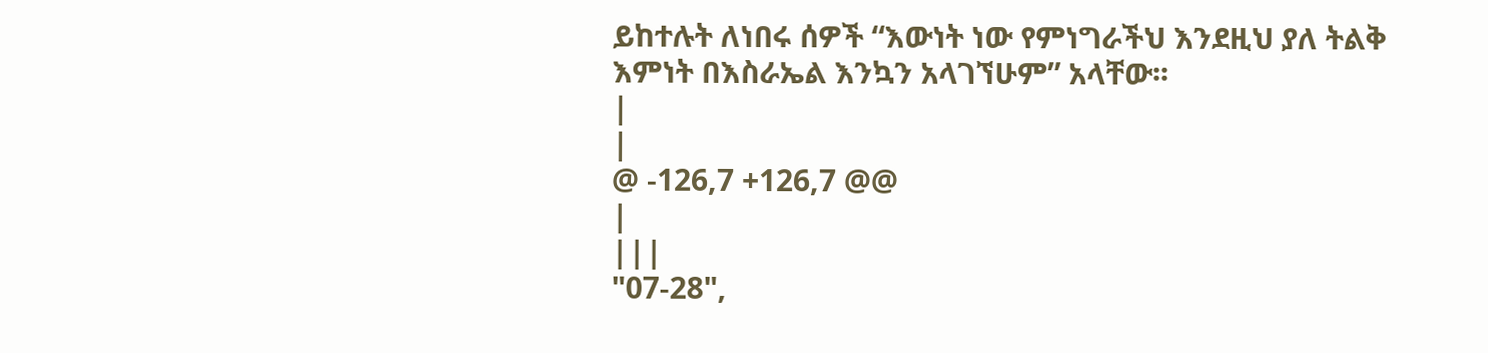ይከተሉት ለነበሩ ሰዎች “እውነት ነው የምነግራችህ እንደዚህ ያለ ትልቅ እምነት በእስራኤል እንኳን አላገኘሁም” አላቸው፡፡
|
|
@ -126,7 +126,7 @@
|
|||
"07-28",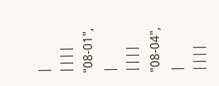|
||||
"08-01",
|
||||
"08-04",
|
||||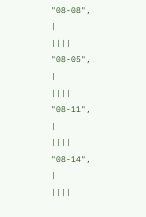"08-08",
|
||||
"08-05",
|
||||
"08-11",
|
||||
"08-14",
|
||||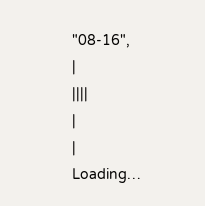"08-16",
|
||||
|
|
Loading…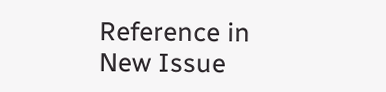Reference in New Issue